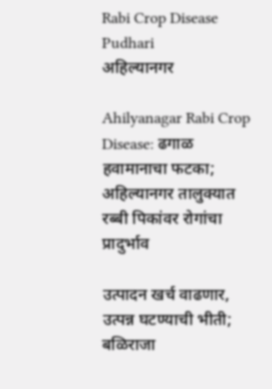Rabi Crop Disease Pudhari
अहिल्यानगर

Ahilyanagar Rabi Crop Disease: ढगाळ हवामानाचा फटका; अहिल्यानगर तालुक्यात रब्बी पिकांवर रोगांचा प्रादुर्भाव

उत्पादन खर्च वाढणार, उत्पन्न घटण्याची भीती; बळिराजा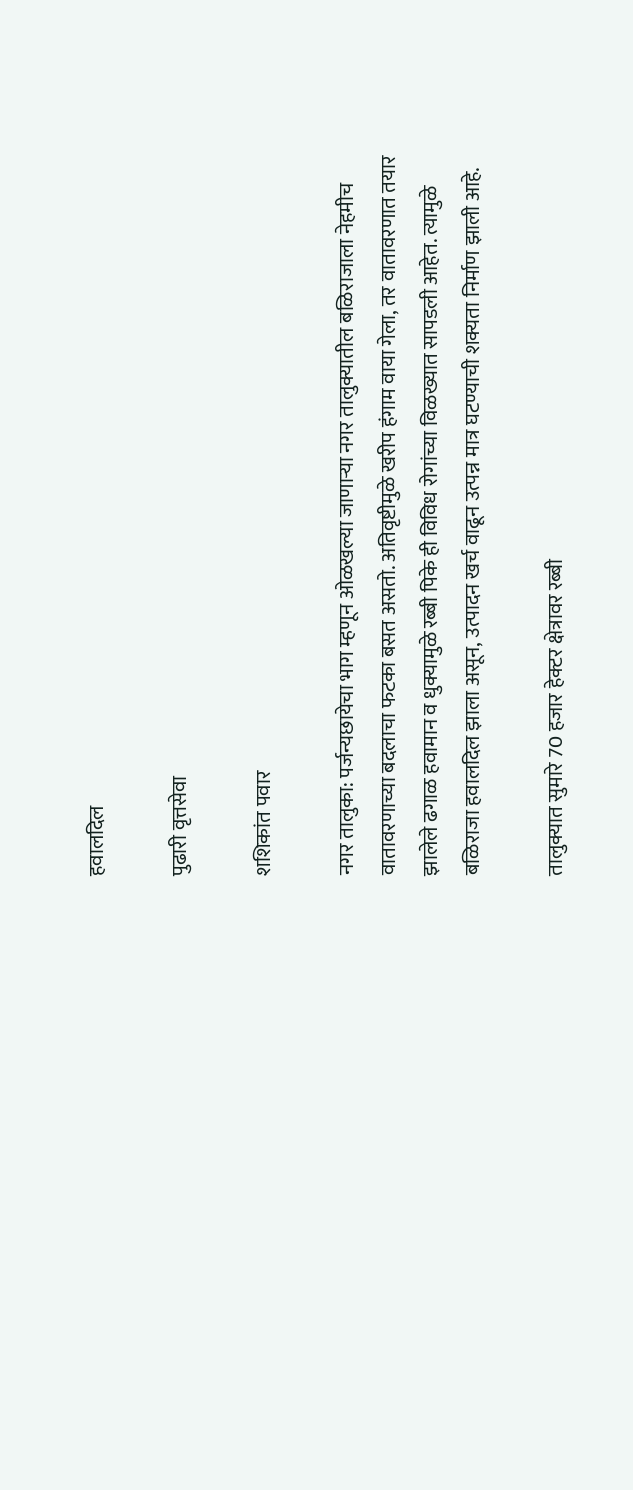हवालदिल

पुढारी वृत्तसेवा

शशिकांत पवार

नगर तालुका: पर्जन्यछायेचा भाग म्हणून ओळखल्या जाणाऱ्या नगर तालुक्यातील बळिराजाला नेहमीच वातावरणाच्या बदलाचा फटका बसत असतो. अतिवृष्टीमुळे खरीप हंगाम वाया गेला, तर वातावरणात तयार झालेले ढगाळ हवामान व धुक्यामुळे रब्बी पिके ही विविध रोगांच्या विळख्यात सापडली आहेत. त्यामुळे बळिराजा हवालदिल झाला असून, उत्पादन खर्च वाढून उत्पन्न मात्र घटण्याची शक्यता निर्माण झाली आहे.

तालुक्यात सुमारे 70 हजार हेक्टर क्षेत्रावर रब्बी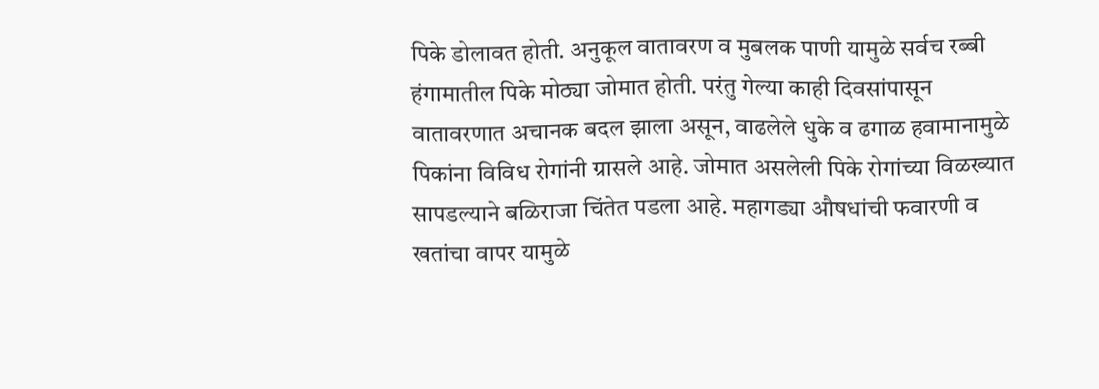पिके डोलावत होती. अनुकूल वातावरण व मुबलक पाणी यामुळे सर्वच रब्बी हंगामातील पिके मोठ्या जोमात होती. परंतु गेल्या काही दिवसांपासून वातावरणात अचानक बदल झाला असून, वाढलेले धुके व ढगाळ हवामानामुळे पिकांना विविध रोगांनी ग्रासले आहे. जोमात असलेली पिके रोगांच्या विळख्यात सापडल्याने बळिराजा चिंतेत पडला आहे. महागड्या औषधांची फवारणी व खतांचा वापर यामुळे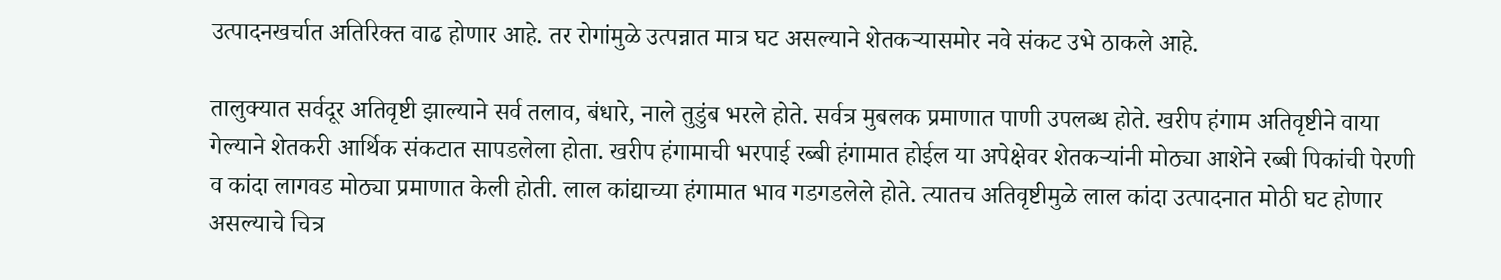उत्पादनखर्चात अतिरिक्त वाढ होणार आहे. तर रोगांमुळे उत्पन्नात मात्र घट असल्याने शेतकऱ्यासमोर नवे संकट उभे ठाकले आहे.

तालुक्यात सर्वदूर अतिवृष्टी झाल्याने सर्व तलाव, बंधारे, नाले तुडुंब भरले होते. सर्वत्र मुबलक प्रमाणात पाणी उपलब्ध होते. खरीप हंगाम अतिवृष्टीने वाया गेल्याने शेतकरी आर्थिक संकटात सापडलेला होता. खरीप हंगामाची भरपाई रब्बी हंगामात होईल या अपेक्षेवर शेतकऱ्यांनी मोठ्या आशेने रब्बी पिकांची पेरणी व कांदा लागवड मोठ्या प्रमाणात केली होती. लाल कांद्याच्या हंगामात भाव गडगडलेले होते. त्यातच अतिवृष्टीमुळे लाल कांदा उत्पादनात मोठी घट होणार असल्याचे चित्र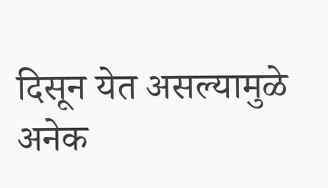दिसून येत असल्यामुळे अनेक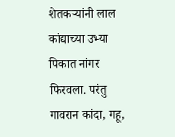शेतकऱ्यांनी लाल कांद्याच्या उभ्या पिकात नांगर फिरवला. परंतु गावरान कांदा, गहू,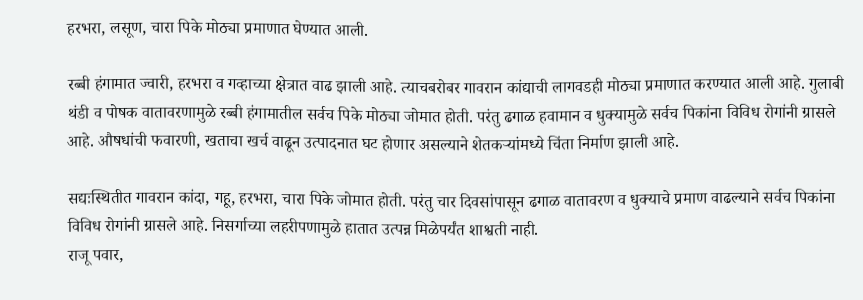हरभरा, लसूण, चारा पिके मोठ्या प्रमाणात घेण्यात आली.

रब्बी हंगामात ज्वारी, हरभरा व गव्हाच्या क्षेत्रात वाढ झाली आहे. त्याचबरोबर गावरान कांद्याची लागवडही मोठ्या प्रमाणात करण्यात आली आहे. गुलाबी थंडी व पोषक वातावरणामुळे रब्बी हंगामातील सर्वच पिके मोठ्या जोमात होती. परंतु ढगाळ हवामान व धुक्यामुळे सर्वच पिकांना विविध रोगांनी ग्रासले आहे. औषधांची फवारणी, खताचा खर्च वाढून उत्पादनात घट होणार असल्याने शेतकऱ्यांमध्ये चिंता निर्माण झाली आहे.

सद्यःस्थितीत गावरान कांदा, गहू, हरभरा, चारा पिके जोमात होती. परंतु चार दिवसांपासून ढगाळ वातावरण व धुक्याचे प्रमाण वाढल्याने सर्वच पिकांना विविध रोगांनी ग्रासले आहे. निसर्गाच्या लहरीपणामुळे हातात उत्पन्न मिळेपर्यंत शाश्वती नाही.
राजू पवार,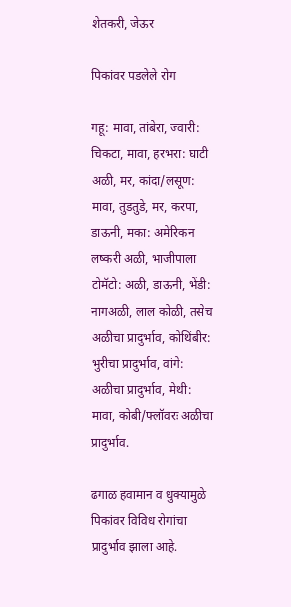शेतकरी, जेऊर

पिकांवर पडलेले रोग

गहू: मावा, तांबेरा, ज्वारी: चिकटा, मावा, हरभरा: घाटी अळी, मर, कांदा/लसूण: मावा, तुडतुडे, मर, करपा, डाऊनी, मका: अमेरिकन लष्करी अळी, भाजीपाला टोमॅटो: अळी, डाऊनी, भेंडी: नागअळी, लाल कोळी, तसेच अळीचा प्रादुर्भाव, कोथिंबीर: भुरीचा प्रादुर्भाव, वांगे: अळीचा प्रादुर्भाव, मेथी: मावा, कोबी/फ्लॉवरः अळीचा प्रादुर्भाव.

ढगाळ हवामान व धुक्यामुळे पिकांवर विविध रोगांचा प्रादुर्भाव झाला आहे.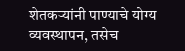शेतकऱ्यांनी पाण्याचे योग्य व्यवस्थापन, तसेच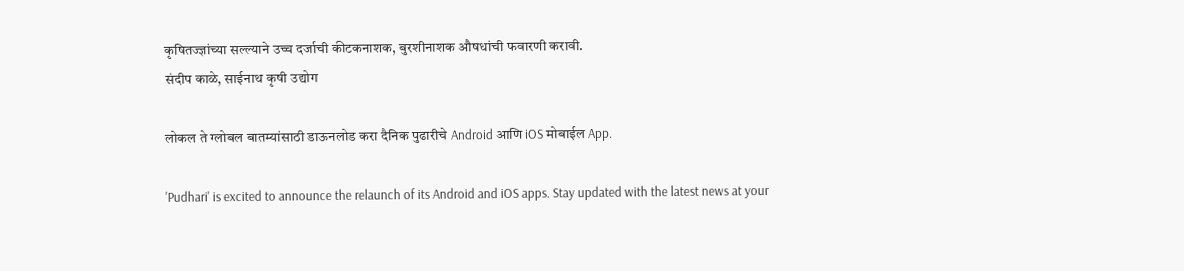कृषितज्ज्ञांच्या सल्ल्याने उच्च दर्जाची कीटकनाशक, बुरशीनाशक औषधांची फवारणी करावी.
संदीप काळे, साईनाथ कृषी उद्योग

लोकल ते ग्लोबल बातम्यांसाठी डाऊनलोड करा दैनिक पुढारीचे Android आणि iOS मोबाईल App.

'Pudhari' is excited to announce the relaunch of its Android and iOS apps. Stay updated with the latest news at your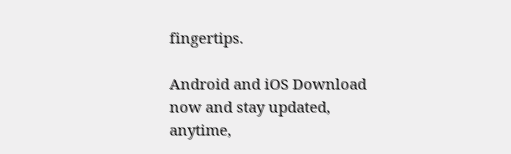fingertips.

Android and iOS Download now and stay updated, anytime,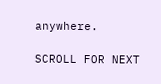anywhere.

SCROLL FOR NEXT